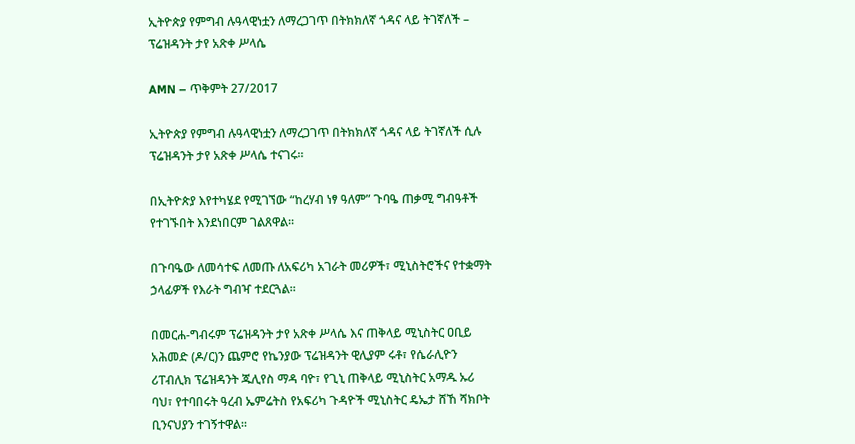ኢትዮጵያ የምግብ ሉዓላዊነቷን ለማረጋገጥ በትክክለኛ ጎዳና ላይ ትገኛለች – ፕሬዝዳንት ታየ አጽቀ ሥላሴ

AMN – ጥቅምት 27/2017

ኢትዮጵያ የምግብ ሉዓላዊነቷን ለማረጋገጥ በትክክለኛ ጎዳና ላይ ትገኛለች ሲሉ ፕሬዝዳንት ታየ አጽቀ ሥላሴ ተናገሩ።

በኢትዮጵያ እየተካሄደ የሚገኘው “ከረሃብ ነፃ ዓለም” ጉባዔ ጠቃሚ ግብዓቶች የተገኙበት እንደነበርም ገልጸዋል።

በጉባዔው ለመሳተፍ ለመጡ ለአፍሪካ አገራት መሪዎች፣ ሚኒስትሮችና የተቋማት ኃላፊዎች የእራት ግብዣ ተደርጓል።

በመርሐ-ግብሩም ፕሬዝዳንት ታየ አጽቀ ሥላሴ እና ጠቅላይ ሚኒስትር ዐቢይ አሕመድ (ዶ/ር)ን ጨምሮ የኬንያው ፕሬዝዳንት ዊሊያም ሩቶ፣ የሴራሊዮን ሪፐብሊክ ፕሬዝዳንት ጁሊየስ ማዳ ባዮ፣ የጊኒ ጠቅላይ ሚኒስትር አማዱ ኡሪ ባህ፣ የተባበሩት ዓረብ ኤምሬትስ የአፍሪካ ጉዳዮች ሚኒስትር ዴኤታ ሸኸ ሻክቦት ቢንናህያን ተገኝተዋል።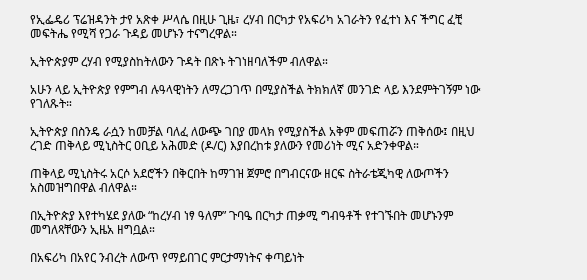የኢፌዴሪ ፕሬዝዳንት ታየ አጽቀ ሥላሴ በዚሁ ጊዜ፣ ረሃብ በርካታ የአፍሪካ አገራትን የፈተነ እና ችግር ፈቺ መፍትሔ የሚሻ የጋራ ጉዳይ መሆኑን ተናግረዋል።

ኢትዮጵያም ረሃብ የሚያስከትለውን ጉዳት በጽኑ ትገነዘባለችም ብለዋል።

አሁን ላይ ኢትዮጵያ የምግብ ሉዓላዊነትን ለማረጋገጥ በሚያስችል ትክክለኛ መንገድ ላይ እንደምትገኝም ነው የገለጹት።

ኢትዮጵያ በስንዴ ራሷን ከመቻል ባለፈ ለውጭ ገበያ መላክ የሚያስችል አቅም መፍጠሯን ጠቅሰው፤ በዚህ ረገድ ጠቅላይ ሚኒስትር ዐቢይ አሕመድ (ዶ/ር) እያበረከቱ ያለውን የመሪነት ሚና አድንቀዋል።

ጠቅላይ ሚኒስትሩ አርሶ አደሮችን በቅርበት ከማገዝ ጀምሮ በግብርናው ዘርፍ ስትራቴጂካዊ ለውጦችን አስመዝግበዋል ብለዋል።

በኢትዮጵያ እየተካሄደ ያለው “ከረሃብ ነፃ ዓለም” ጉባዔ በርካታ ጠቃሚ ግብዓቶች የተገኙበት መሆኑንም መግለጻቸውን ኢዜአ ዘግቧል።

በአፍሪካ በአየር ንብረት ለውጥ የማይበገር ምርታማነትና ቀጣይነት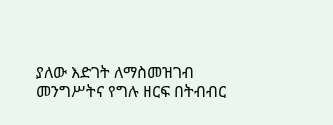ያለው እድገት ለማስመዝገብ መንግሥትና የግሉ ዘርፍ በትብብር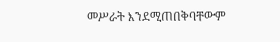መሥራት እንደሚጠበቅባቸውም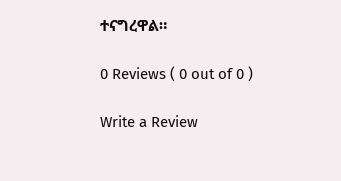ተናግረዋል።

0 Reviews ( 0 out of 0 )

Write a Review